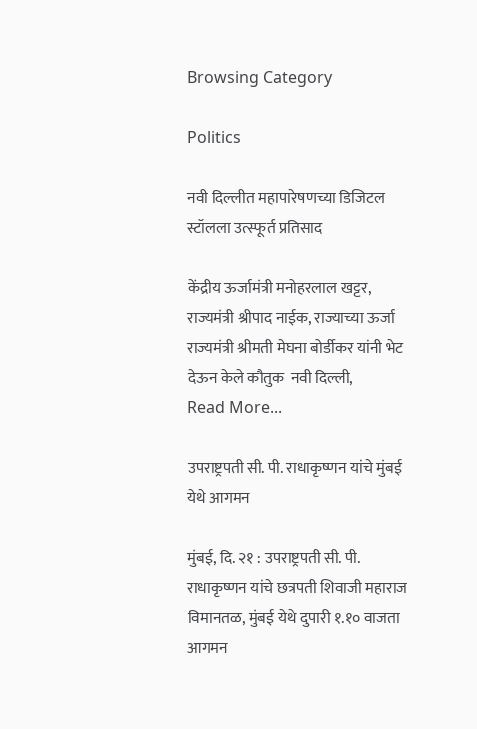Browsing Category

Politics

नवी दिल्लीत महापारेषणच्या डिजिटल स्टॉलला उत्स्फूर्त प्रतिसाद

केंद्रीय ऊर्जामंत्री मनोहरलाल खट्टर, राज्यमंत्री श्रीपाद नाईक, राज्याच्या ऊर्जा राज्यमंत्री श्रीमती मेघना बोर्डीकर यांनी भेट देऊन केले कौतुक  नवी दिल्ली,
Read More...

उपराष्ट्रपती सी. पी. राधाकृष्णन यांचे मुंबई येथे आगमन

मुंबई, दि. २१ : उपराष्ट्रपती सी. पी. राधाकृष्णन यांचे छत्रपती शिवाजी महाराज विमानतळ, मुंबई येथे दुपारी १.१० वाजता आगमन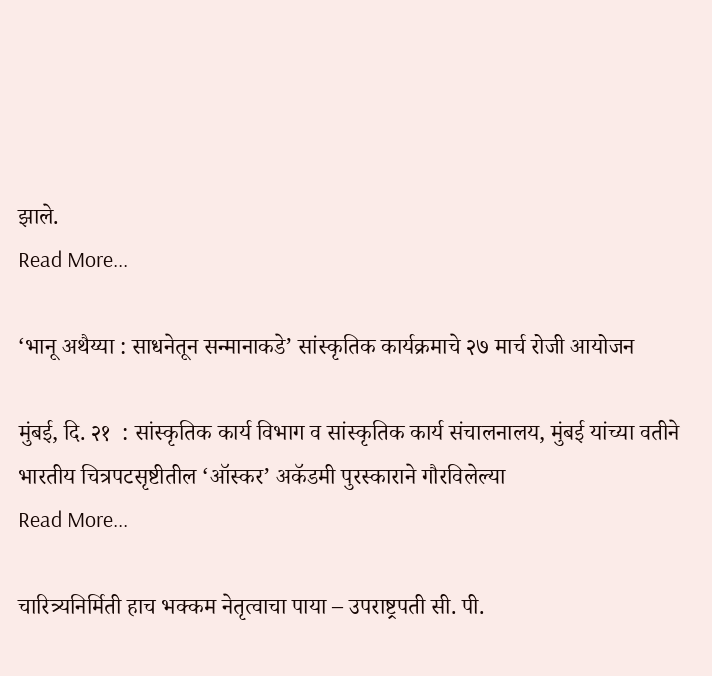झाले.
Read More...

‘भानू अथैय्या : साधनेतून सन्मानाकडे’ सांस्कृतिक कार्यक्रमाचे २७ मार्च रोजी आयोजन

मुंबई, दि. २१  : सांस्कृतिक कार्य विभाग व सांस्कृतिक कार्य संचालनालय, मुंबई यांच्या वतीने भारतीय चित्रपटसृष्टीतील ‘ऑस्कर’ अकॅडमी पुरस्काराने गौरविलेल्या
Read More...

चारित्र्यनिर्मिती हाच भक्कम नेतृत्वाचा पाया – उपराष्ट्रपती सी. पी.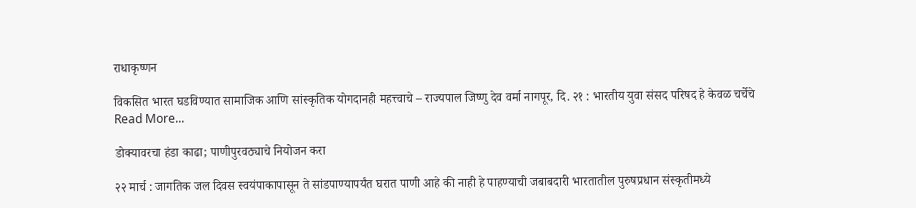राधाकृष्णन

विकसित भारत घडविण्यात सामाजिक आणि सांस्कृतिक योगदानही महत्त्वाचे – राज्यपाल जिष्णु देव वर्मा नागपूर, दि. २१ : भारतीय युवा संसद परिषद हे केवळ चर्चेचे
Read More...

डोक्यावरचा हंडा काढा; पाणीपुरवठ्याचे नियोजन करा

२२ मार्च : जागतिक जल दिवस स्वयंपाकापासून ते सांडपाण्यापर्यंत घरात पाणी आहे की नाही हे पाहण्याची जबाबदारी भारतातील पुरुषप्रधान संस्कृतीमध्ये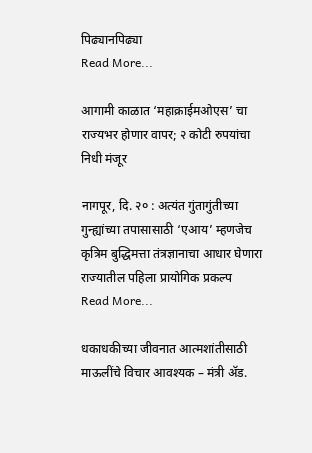पिढ्यानपिढ्या
Read More...

आगामी काळात ‘महाक्राईमओएस’ चा राज्यभर होणार वापर; २ कोटी रुपयांचा निधी मंजूर

नागपूर, दि. २० : अत्यंत गुंतागुंतीच्या गुन्ह्यांच्या तपासासाठी ‘एआय’ म्हणजेच कृत्रिम बुद्धिमत्ता तंत्रज्ञानाचा आधार घेणारा राज्यातील पहिला प्रायोगिक प्रकल्प
Read More...

धकाधकीच्या जीवनात आत्मशांतीसाठी माऊलींचे विचार आवश्यक – मंत्री ॲड.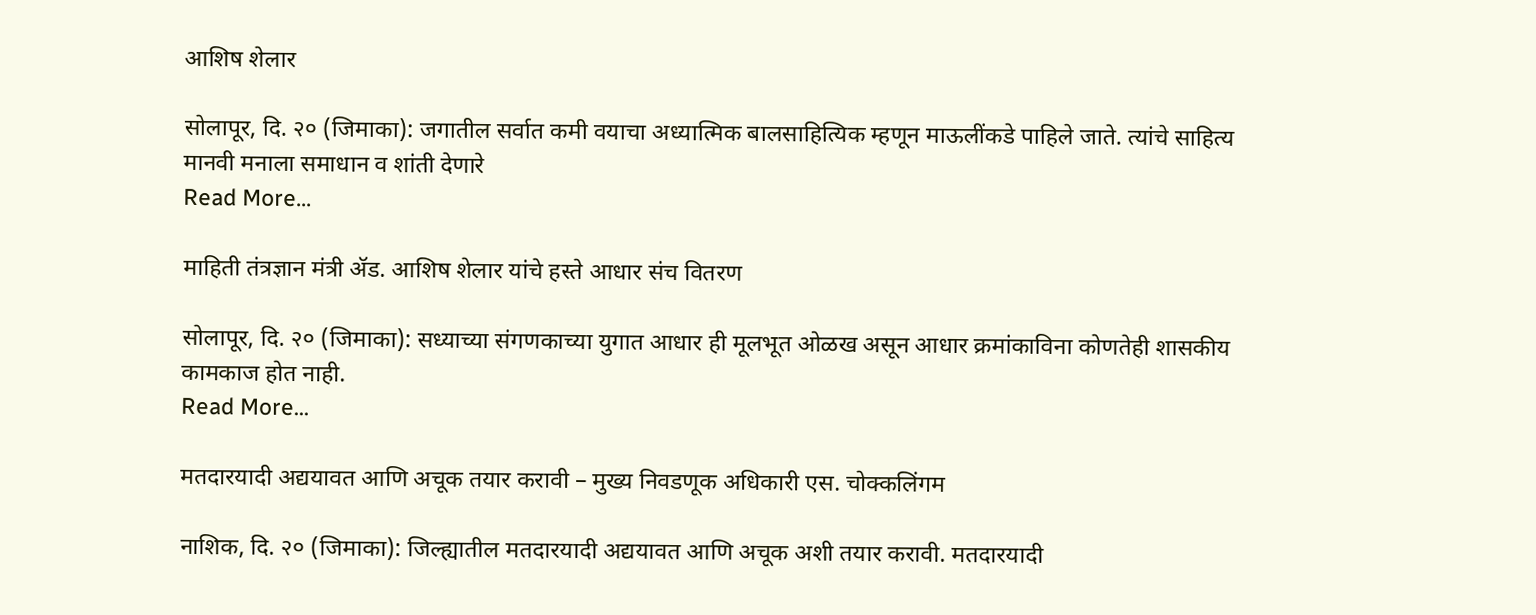आशिष शेलार

सोलापूर, दि. २० (जिमाका): जगातील सर्वात कमी वयाचा अध्यात्मिक बालसाहित्यिक म्हणून माऊलींकडे पाहिले जाते. त्यांचे साहित्य मानवी मनाला समाधान व शांती देणारे
Read More...

माहिती तंत्रज्ञान मंत्री ॲड. आशिष शेलार यांचे हस्ते आधार संच वितरण

सोलापूर, दि. २० (जिमाका): सध्याच्या संगणकाच्या युगात आधार ही मूलभूत ओळख असून आधार क्रमांकाविना कोणतेही शासकीय कामकाज होत नाही.
Read More...

मतदारयादी अद्ययावत आणि अचूक तयार करावी – मुख्य निवडणूक अधिकारी एस. चोक्कलिंगम

नाशिक, दि. २० (जिमाका): जिल्ह्यातील मतदारयादी अद्ययावत आणि अचूक अशी तयार करावी. मतदारयादी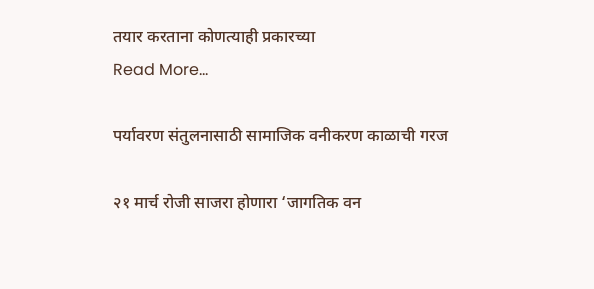तयार करताना कोणत्याही प्रकारच्या
Read More...

पर्यावरण संतुलनासाठी सामाजिक वनीकरण काळाची गरज

२१ मार्च रोजी साजरा होणारा ‘जागतिक वन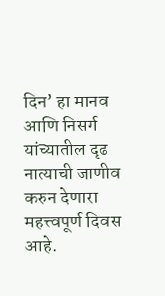दिन’ हा मानव आणि निसर्ग यांच्यातील दृढ नात्याची जाणीव करुन देणारा महत्त्वपूर्ण दिवस आहे.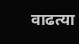वाढत्या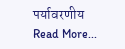पर्यावरणीय
Read More...